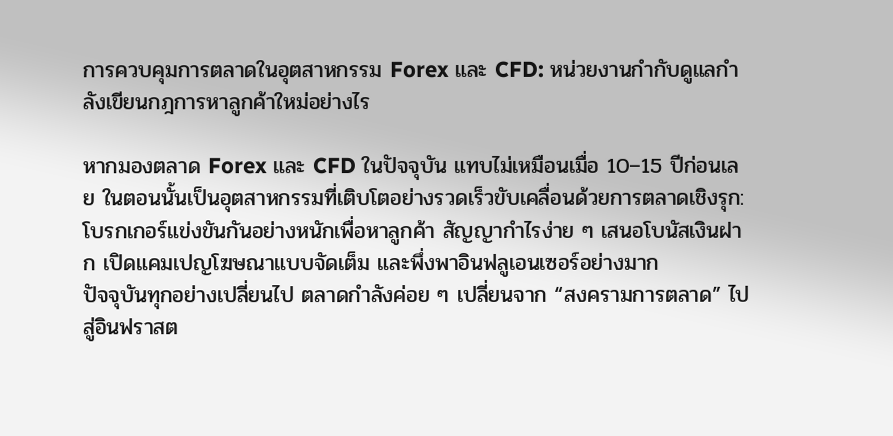การควบคุมการตลาดในอุตสาหกรรม Forex และ CFD: หน่วยงานกำกับดูแลกำลังเขียนกฎการหาลูกค้าใหม่อย่างไร

หากมองตลาด Forex และ CFD ในปัจจุบัน แทบไม่เหมือนเมื่อ 10–15 ปีก่อนเลย ในตอนนั้นเป็นอุตสาหกรรมที่เติบโตอย่างรวดเร็วขับเคลื่อนด้วยการตลาดเชิงรุก: โบรกเกอร์แข่งขันกันอย่างหนักเพื่อหาลูกค้า สัญญากำไรง่าย ๆ เสนอโบนัสเงินฝาก เปิดแคมเปญโฆษณาแบบจัดเต็ม และพึ่งพาอินฟลูเอนเซอร์อย่างมาก
ปัจจุบันทุกอย่างเปลี่ยนไป ตลาดกำลังค่อย ๆ เปลี่ยนจาก “สงครามการตลาด” ไปสู่อินฟราสต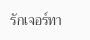รักเจอร์ทา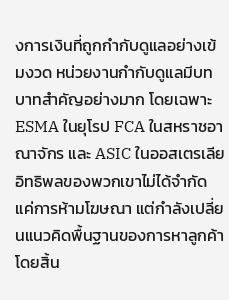งการเงินที่ถูกกำกับดูแลอย่างเข้มงวด หน่วยงานกำกับดูแลมีบทบาทสำคัญอย่างมาก โดยเฉพาะ ESMA ในยุโรป FCA ในสหราชอาณาจักร และ ASIC ในออสเตรเลีย
อิทธิพลของพวกเขาไม่ได้จำกัดแค่การห้ามโฆษณา แต่กำลังเปลี่ยนแนวคิดพื้นฐานของการหาลูกค้าโดยสิ้น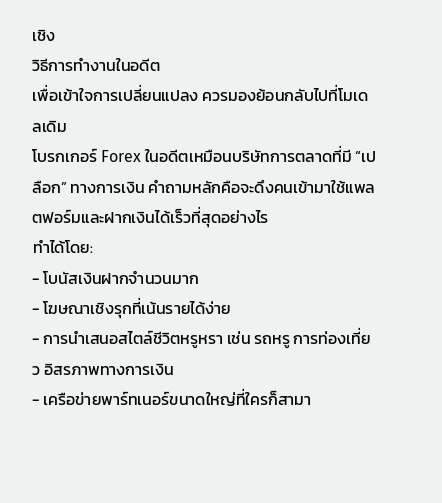เชิง
วิธีการทำงานในอดีต
เพื่อเข้าใจการเปลี่ยนแปลง ควรมองย้อนกลับไปที่โมเดลเดิม
โบรกเกอร์ Forex ในอดีตเหมือนบริษัทการตลาดที่มี “เปลือก” ทางการเงิน คำถามหลักคือจะดึงคนเข้ามาใช้แพลตฟอร์มและฝากเงินได้เร็วที่สุดอย่างไร
ทำได้โดย:
- โบนัสเงินฝากจำนวนมาก
- โฆษณาเชิงรุกที่เน้นรายได้ง่าย
- การนำเสนอสไตล์ชีวิตหรูหรา เช่น รถหรู การท่องเที่ยว อิสรภาพทางการเงิน
- เครือข่ายพาร์ทเนอร์ขนาดใหญ่ที่ใครก็สามา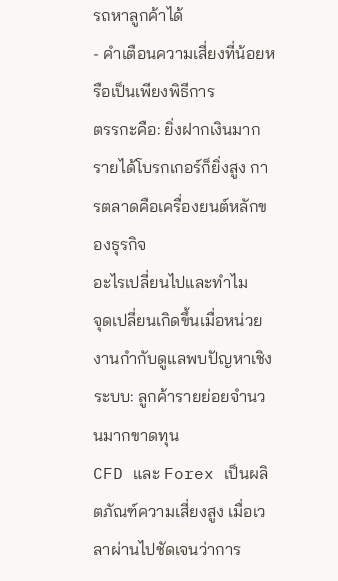รถหาลูกค้าได้
- คำเตือนความเสี่ยงที่น้อยหรือเป็นเพียงพิธีการ
ตรรกะคือ: ยิ่งฝากเงินมาก รายได้โบรกเกอร์ก็ยิ่งสูง การตลาดคือเครื่องยนต์หลักของธุรกิจ
อะไรเปลี่ยนไปและทำไม
จุดเปลี่ยนเกิดขึ้นเมื่อหน่วยงานกำกับดูแลพบปัญหาเชิงระบบ: ลูกค้ารายย่อยจำนวนมากขาดทุน
CFD และ Forex เป็นผลิตภัณฑ์ความเสี่ยงสูง เมื่อเวลาผ่านไปชัดเจนว่าการ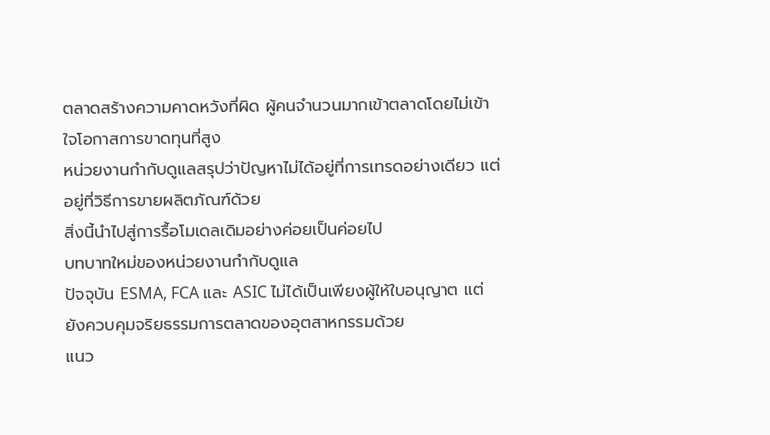ตลาดสร้างความคาดหวังที่ผิด ผู้คนจำนวนมากเข้าตลาดโดยไม่เข้าใจโอกาสการขาดทุนที่สูง
หน่วยงานกำกับดูแลสรุปว่าปัญหาไม่ได้อยู่ที่การเทรดอย่างเดียว แต่อยู่ที่วิธีการขายผลิตภัณฑ์ด้วย
สิ่งนี้นำไปสู่การรื้อโมเดลเดิมอย่างค่อยเป็นค่อยไป
บทบาทใหม่ของหน่วยงานกำกับดูแล
ปัจจุบัน ESMA, FCA และ ASIC ไม่ได้เป็นเพียงผู้ให้ใบอนุญาต แต่ยังควบคุมจริยธรรมการตลาดของอุตสาหกรรมด้วย
แนว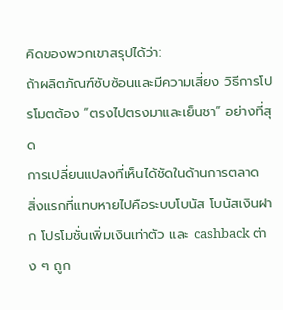คิดของพวกเขาสรุปได้ว่า:
ถ้าผลิตภัณฑ์ซับซ้อนและมีความเสี่ยง วิธีการโปรโมตต้อง “ตรงไปตรงมาและเย็นชา” อย่างที่สุด
การเปลี่ยนแปลงที่เห็นได้ชัดในด้านการตลาด
สิ่งแรกที่แทบหายไปคือระบบโบนัส โบนัสเงินฝาก โปรโมชั่นเพิ่มเงินเท่าตัว และ cashback ต่าง ๆ ถูก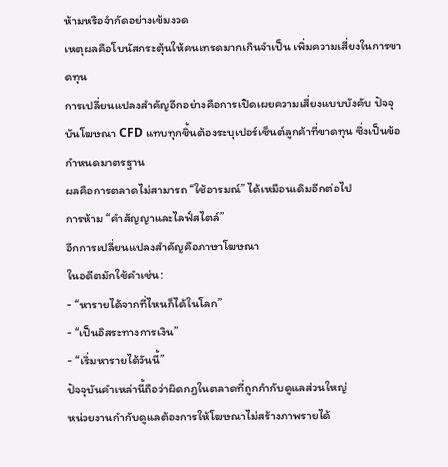ห้ามหรือจำกัดอย่างเข้มงวด
เหตุผลคือโบนัสกระตุ้นให้คนเทรดมากเกินจำเป็น เพิ่มความเสี่ยงในการขาดทุน
การเปลี่ยนแปลงสำคัญอีกอย่างคือการเปิดเผยความเสี่ยงแบบบังคับ ปัจจุบันโฆษณา CFD แทบทุกชิ้นต้องระบุเปอร์เซ็นต์ลูกค้าที่ขาดทุน ซึ่งเป็นข้อกำหนดมาตรฐาน
ผลคือการตลาดไม่สามารถ “ใช้อารมณ์” ได้เหมือนเดิมอีกต่อไป
การห้าม “คำสัญญาและไลฟ์สไตล์”
อีกการเปลี่ยนแปลงสำคัญคือภาษาโฆษณา
ในอดีตมักใช้คำเช่น:
- “หารายได้จากที่ไหนก็ได้ในโลก”
- “เป็นอิสระทางการเงิน”
- “เริ่มหารายได้วันนี้”
ปัจจุบันคำเหล่านี้ถือว่าผิดกฎในตลาดที่ถูกกำกับดูแลส่วนใหญ่
หน่วยงานกำกับดูแลต้องการให้โฆษณาไม่สร้างภาพรายได้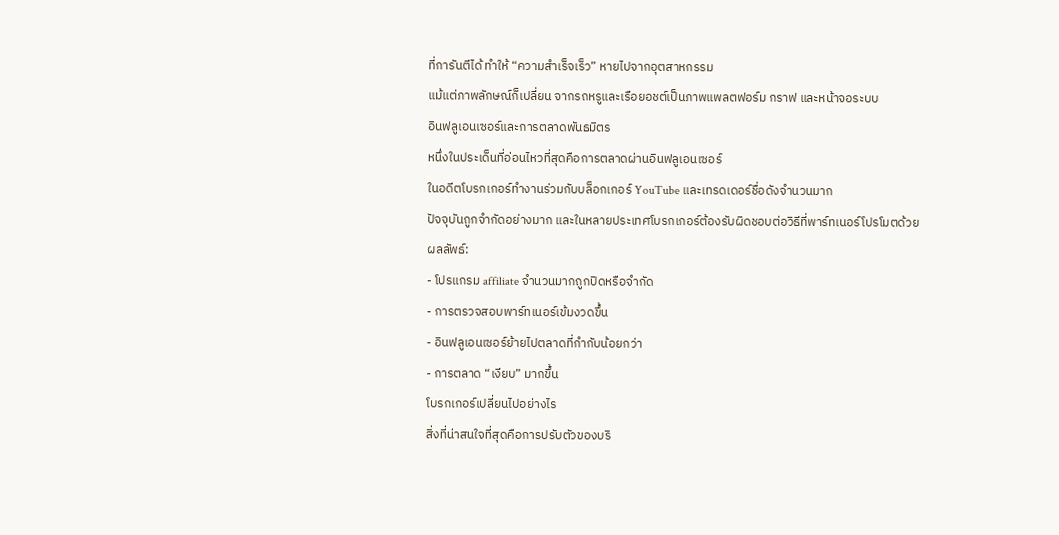ที่การันตีได้ ทำให้ “ความสำเร็จเร็ว” หายไปจากอุตสาหกรรม
แม้แต่ภาพลักษณ์ก็เปลี่ยน จากรถหรูและเรือยอชต์เป็นภาพแพลตฟอร์ม กราฟ และหน้าจอระบบ
อินฟลูเอนเซอร์และการตลาดพันธมิตร
หนึ่งในประเด็นที่อ่อนไหวที่สุดคือการตลาดผ่านอินฟลูเอนเซอร์
ในอดีตโบรกเกอร์ทำงานร่วมกับบล็อกเกอร์ YouTube และเทรดเดอร์ชื่อดังจำนวนมาก
ปัจจุบันถูกจำกัดอย่างมาก และในหลายประเทศโบรกเกอร์ต้องรับผิดชอบต่อวิธีที่พาร์ทเนอร์โปรโมตด้วย
ผลลัพธ์:
- โปรแกรม affiliate จำนวนมากถูกปิดหรือจำกัด
- การตรวจสอบพาร์ทเนอร์เข้มงวดขึ้น
- อินฟลูเอนเซอร์ย้ายไปตลาดที่กำกับน้อยกว่า
- การตลาด “เงียบ” มากขึ้น
โบรกเกอร์เปลี่ยนไปอย่างไร
สิ่งที่น่าสนใจที่สุดคือการปรับตัวของบริ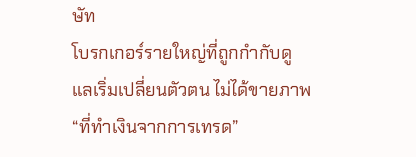ษัท
โบรกเกอร์รายใหญ่ที่ถูกกำกับดูแลเริ่มเปลี่ยนตัวตน ไม่ได้ขายภาพ “ที่ทำเงินจากการเทรด”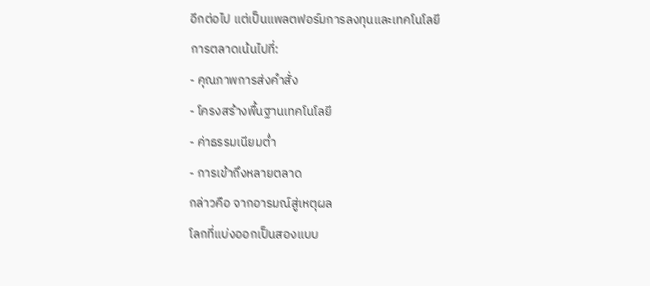อีกต่อไป แต่เป็นแพลตฟอร์มการลงทุนและเทคโนโลยี
การตลาดเน้นไปที่:
- คุณภาพการส่งคำสั่ง
- โครงสร้างพื้นฐานเทคโนโลยี
- ค่าธรรมเนียมต่ำ
- การเข้าถึงหลายตลาด
กล่าวคือ จากอารมณ์สู่เหตุผล
โลกที่แบ่งออกเป็นสองแบบ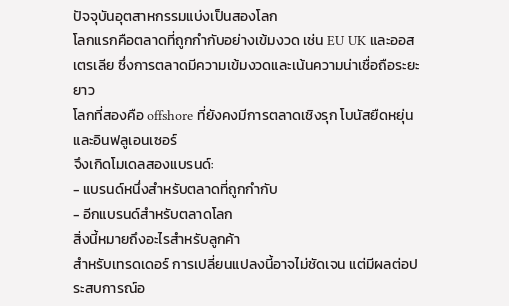ปัจจุบันอุตสาหกรรมแบ่งเป็นสองโลก
โลกแรกคือตลาดที่ถูกกำกับอย่างเข้มงวด เช่น EU UK และออสเตรเลีย ซึ่งการตลาดมีความเข้มงวดและเน้นความน่าเชื่อถือระยะยาว
โลกที่สองคือ offshore ที่ยังคงมีการตลาดเชิงรุก โบนัสยืดหยุ่น และอินฟลูเอนเซอร์
จึงเกิดโมเดลสองแบรนด์:
- แบรนด์หนึ่งสำหรับตลาดที่ถูกกำกับ
- อีกแบรนด์สำหรับตลาดโลก
สิ่งนี้หมายถึงอะไรสำหรับลูกค้า
สำหรับเทรดเดอร์ การเปลี่ยนแปลงนี้อาจไม่ชัดเจน แต่มีผลต่อประสบการณ์อ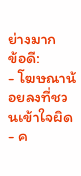ย่างมาก
ข้อดี:
- โฆษณาน้อยลงที่ชวนเข้าใจผิด
- ค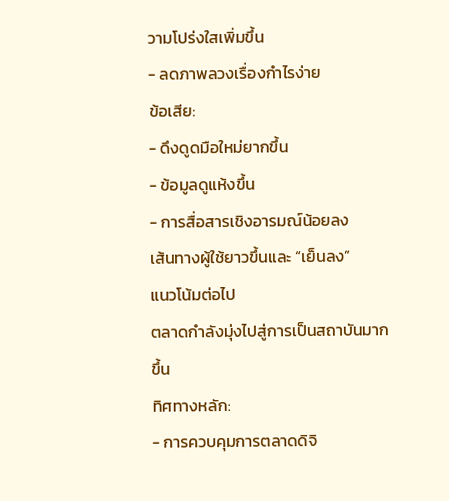วามโปร่งใสเพิ่มขึ้น
- ลดภาพลวงเรื่องกำไรง่าย
ข้อเสีย:
- ดึงดูดมือใหม่ยากขึ้น
- ข้อมูลดูแห้งขึ้น
- การสื่อสารเชิงอารมณ์น้อยลง
เส้นทางผู้ใช้ยาวขึ้นและ “เย็นลง”
แนวโน้มต่อไป
ตลาดกำลังมุ่งไปสู่การเป็นสถาบันมากขึ้น
ทิศทางหลัก:
- การควบคุมการตลาดดิจิ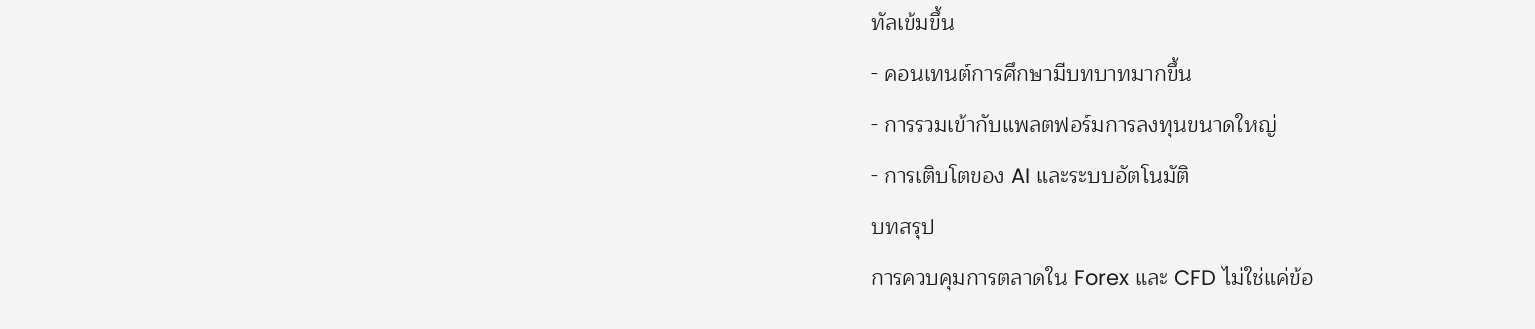ทัลเข้มขึ้น
- คอนเทนต์การศึกษามีบทบาทมากขึ้น
- การรวมเข้ากับแพลตฟอร์มการลงทุนขนาดใหญ่
- การเติบโตของ AI และระบบอัตโนมัติ
บทสรุป
การควบคุมการตลาดใน Forex และ CFD ไม่ใช่แค่ข้อ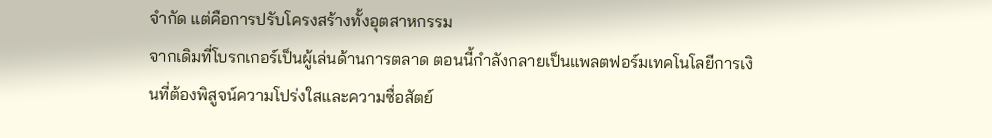จำกัด แต่คือการปรับโครงสร้างทั้งอุตสาหกรรม
จากเดิมที่โบรกเกอร์เป็นผู้เล่นด้านการตลาด ตอนนี้กำลังกลายเป็นแพลตฟอร์มเทคโนโลยีการเงินที่ต้องพิสูจน์ความโปร่งใสและความซื่อสัตย์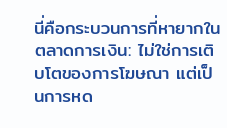นี่คือกระบวนการที่หายากในตลาดการเงิน: ไม่ใช่การเติบโตของการโฆษณา แต่เป็นการหด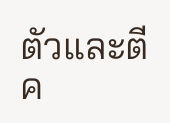ตัวและตีค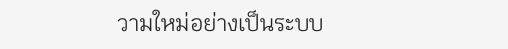วามใหม่อย่างเป็นระบบ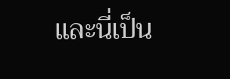และนี่เป็น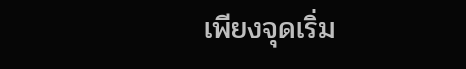เพียงจุดเริ่ม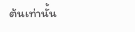ต้นเท่านั้น